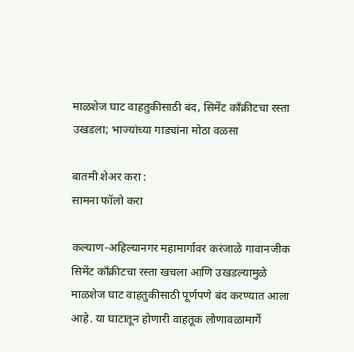माळशेज घाट वाहतुकीसाठी बंद, सिमेंट काँक्रीटचा रस्ता उखडला; भाज्यांच्या गाड्यांना मोठा वळसा

बातमी शेअर करा :
सामना फॉलो करा

कल्याण-अहिल्यानगर महामार्गावर करंजाळे गावानजीक सिमेंट काँक्रीटचा रस्ता खचला आणि उखडल्यामुळे माळशेज घाट वाहतुकीसाठी पूर्णपणे बंद करण्यात आला आहे. या घाटातून होणारी वाहतूक लोणावळामार्गे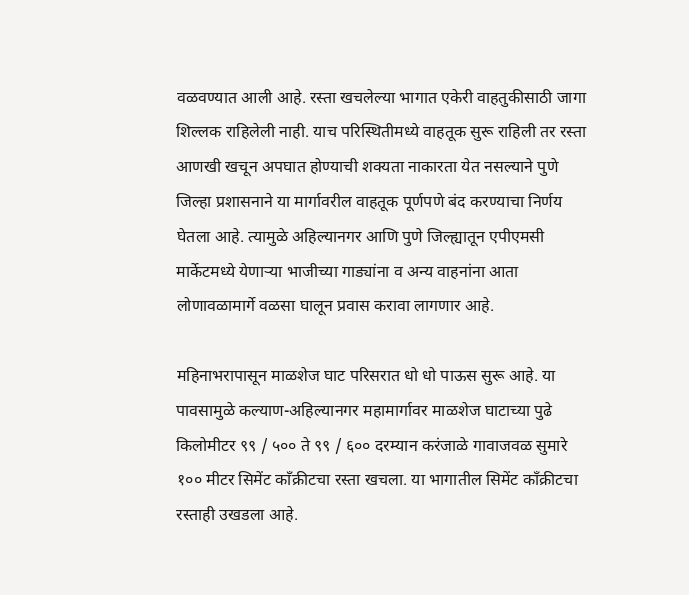वळवण्यात आली आहे. रस्ता खचलेल्या भागात एकेरी वाहतुकीसाठी जागा शिल्लक राहिलेली नाही. याच परिस्थितीमध्ये वाहतूक सुरू राहिली तर रस्ता आणखी खचून अपघात होण्याची शक्यता नाकारता येत नसल्याने पुणे जिल्हा प्रशासनाने या मार्गावरील वाहतूक पूर्णपणे बंद करण्याचा निर्णय घेतला आहे. त्यामुळे अहिल्यानगर आणि पुणे जिल्ह्यातून एपीएमसी मार्केटमध्ये येणाऱ्या भाजीच्या गाड्यांना व अन्य वाहनांना आता लोणावळामार्गे वळसा घालून प्रवास करावा लागणार आहे.

महिनाभरापासून माळशेज घाट परिसरात धो धो पाऊस सुरू आहे. या पावसामुळे कल्याण-अहिल्यानगर महामार्गावर माळशेज घाटाच्या पुढे किलोमीटर ९९ / ५०० ते ९९ / ६०० दरम्यान करंजाळे गावाजवळ सुमारे १०० मीटर सिमेंट काँक्रीटचा रस्ता खचला. या भागातील सिमेंट काँक्रीटचा रस्ताही उखडला आहे.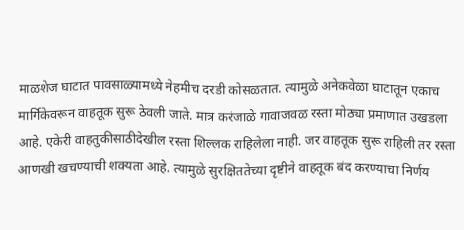माळशेज घाटात पावसाळ्यामध्ये नेहमीच दरडी कोसळतात. त्यामुळे अनेकवेळा घाटातून एकाच मार्गिकेवरून वाहतूक सुरू ठेवली जाते. मात्र करंजाळे गावाजवळ रस्ता मोठ्या प्रमाणात उखडला आहे. एकेरी वाहतुकीसाठीदेखील रस्ता शिल्लक राहिलेला नाही. जर वाहतूक सुरू राहिली तर रस्ता आणखी खचण्याची शक्यता आहे. त्यामुळे सुरक्षिततेच्या दृष्टीने वाहतूक बंद करण्याचा निर्णय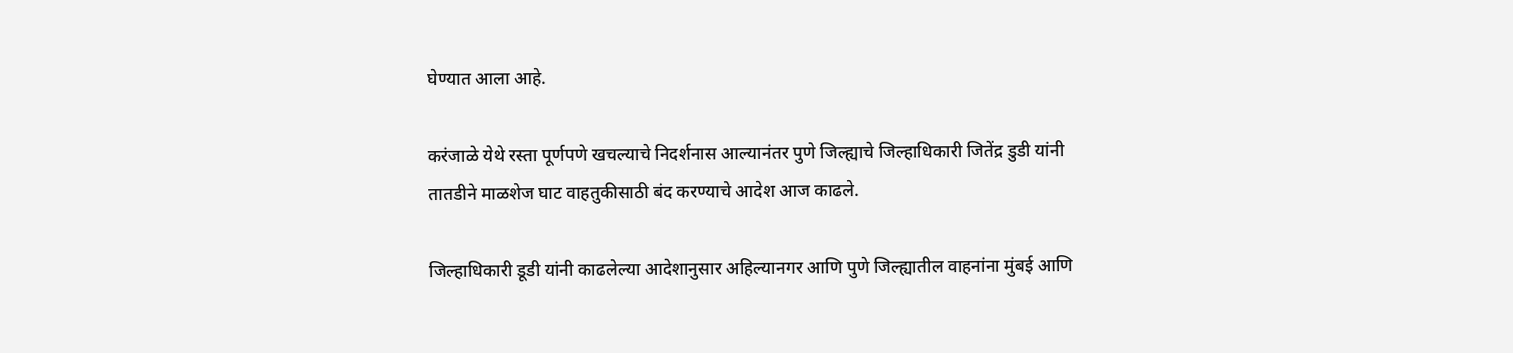घेण्यात आला आहे.

करंजाळे येथे रस्ता पूर्णपणे खचल्याचे निदर्शनास आल्यानंतर पुणे जिल्ह्याचे जिल्हाधिकारी जितेंद्र डुडी यांनी तातडीने माळशेज घाट वाहतुकीसाठी बंद करण्याचे आदेश आज काढले.

जिल्हाधिकारी डूडी यांनी काढलेल्या आदेशानुसार अहिल्यानगर आणि पुणे जिल्ह्यातील वाहनांना मुंबई आणि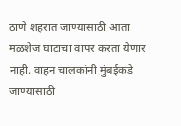ठाणे शहरात जाण्यासाठी आता मळशेज घाटाचा वापर करता येणार नाही. वाहन चालकांनी मुंबईकडे जाण्यासाठी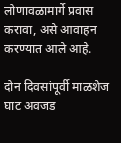लोणावळामार्गे प्रवास करावा, असे आवाहन करण्यात आले आहे.

दोन दिवसांपूर्वी माळशेज घाट अवजड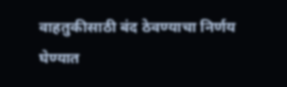वाहतुकीसाठी बंद ठेवण्याचा निर्णय घेण्यात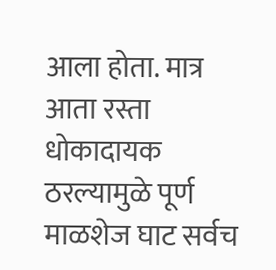आला होता. मात्र आता रस्ता धोकादायक ठरल्यामुळे पूर्ण माळशेज घाट सर्वच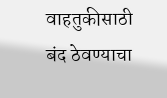वाहतुकीसाठी बंद ठेवण्याचा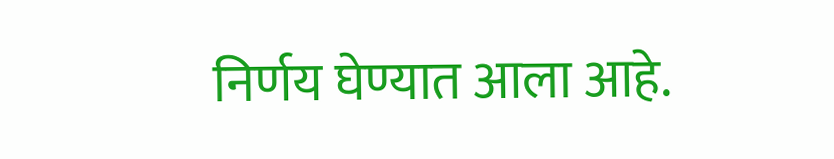निर्णय घेण्यात आला आहे.